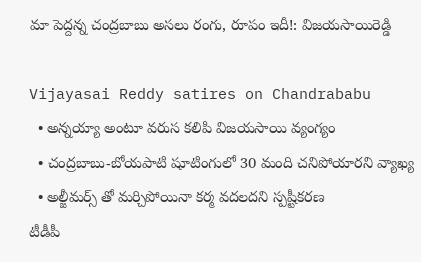మా పెద్దన్న చంద్రబాబు అసలు రంగు, రూపం ఇదీ!: విజయసాయిరెడ్డి

Vijayasai Reddy satires on Chandrababu
  • అన్నయ్యా అంటూ వరుస కలిపి విజయసాయి వ్యంగ్యం
  • చంద్రబాబు-బోయపాటి షూటింగులో 30 మంది చనిపోయారని వ్యాఖ్య
  • అల్జీమర్స్ తో మర్చిపోయినా కర్మ వదలదని స్పష్టీకరణ
టీడీపీ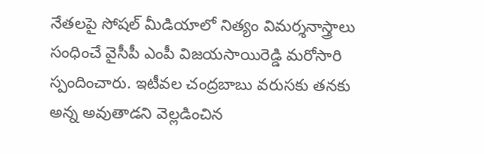నేతలపై సోషల్ మీడియాలో నిత్యం విమర్శనాస్త్రాలు సంధించే వైసీపీ ఎంపీ విజయసాయిరెడ్డి మరోసారి స్పందించారు. ఇటీవల చంద్రబాబు వరుసకు తనకు అన్న అవుతాడని వెల్లడించిన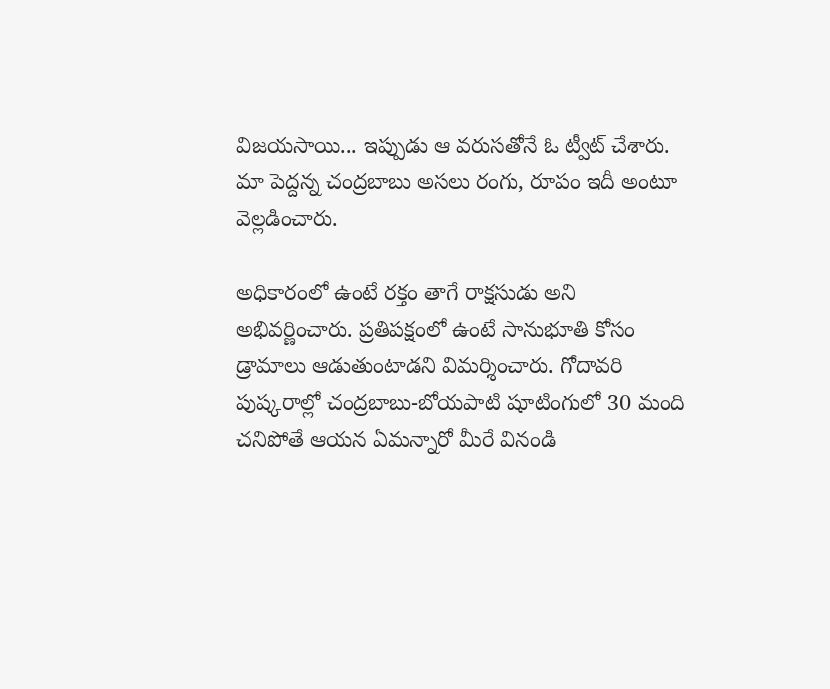విజయసాయి... ఇప్పుడు ఆ వరుసతోనే ఓ ట్వీట్ చేశారు. మా పెద్దన్న చంద్రబాబు అసలు రంగు, రూపం ఇదీ అంటూ వెల్లడించారు.

అధికారంలో ఉంటే రక్తం తాగే రాక్షసుడు అని అభివర్ణించారు. ప్రతిపక్షంలో ఉంటే సానుభూతి కోసం డ్రామాలు ఆడుతుంటాడని విమర్శించారు. గోదావరి పుష్కరాల్లో చంద్రబాబు-బోయపాటి షూటింగులో 30 మంది చనిపోతే ఆయన ఏమన్నారో మీరే వినండి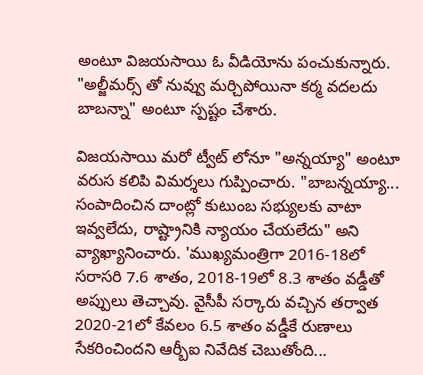అంటూ విజయసాయి ఓ వీడియోను పంచుకున్నారు. "అల్జీమర్స్ తో నువ్వు మర్చిపోయినా కర్మ వదలదు బాబన్నా" అంటూ స్పష్టం చేశారు.

విజయసాయి మరో ట్వీట్ లోనూ "అన్నయ్యా" అంటూ వరుస కలిపి విమర్శలు గుప్పించారు. "బాబన్నయ్యా... సంపాదించిన దాంట్లో కుటుంబ సభ్యులకు వాటా ఇవ్వలేదు, రాష్ట్రానికి న్యాయం చేయలేదు" అని వ్యాఖ్యానించారు. 'ముఖ్యమంత్రిగా 2016-18లో సరాసరి 7.6 శాతం, 2018-19లో 8.3 శాతం వడ్డీతో అప్పులు తెచ్చావు. వైసీపీ సర్కారు వచ్చిన తర్వాత 2020-21లో కేవలం 6.5 శాతం వడ్డీకే రుణాలు సేకరించిందని ఆర్బీఐ నివేదిక చెబుతోంది...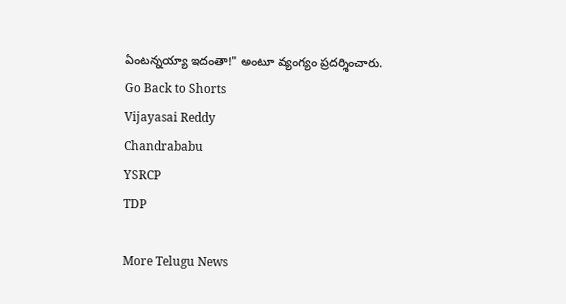ఏంటన్నయ్యా ఇదంతా!" అంటూ వ్యంగ్యం ప్రదర్శించారు.
Go Back to Shorts
Vijayasai Reddy
Chandrababu
YSRCP
TDP

More Telugu News